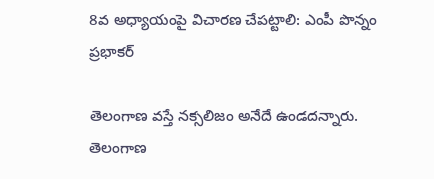8వ అధ్యాయంపై విచారణ చేపట్టాలి: ఎంపీ పొన్నం ప్రభాకర్

తెలంగాణ వస్తే నక్సలిజం అనేదే ఉండదన్నారు. తెలంగాణ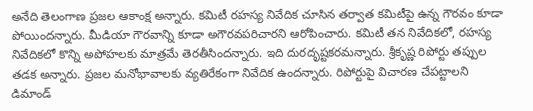అనేది తెలంగాణ ప్రజల ఆకాంక్ష అన్నారు. కమిటీ రహస్య నివేదిక చూసిన తర్వాత కమిటీపై ఉన్న గౌరవం కూడా పోయిందన్నారు. మీడియా గౌరవాన్ని కూడా అగౌరవపరిచారని ఆరోపించారు. కమిటీ తన నివేదికలో, రహస్య నివేదికలో కొన్ని అపోహలకు మాత్రమే తెరతీసిందన్నారు. ఇది దురదృష్టకరమన్నారు. శ్రీకృష్ణ రిపోర్టు తప్పుల తడక అన్నారు. ప్రజల మనోభావాలకు వ్యతిరేకంగా నివేదిక ఉందన్నారు. రిపోర్టుపై విచారణ చేపట్టాలని డిమాండ్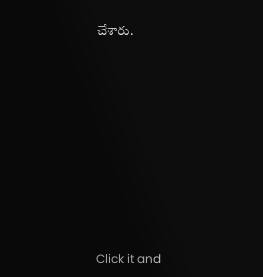చేశారు.












Click it and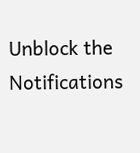Unblock the Notifications